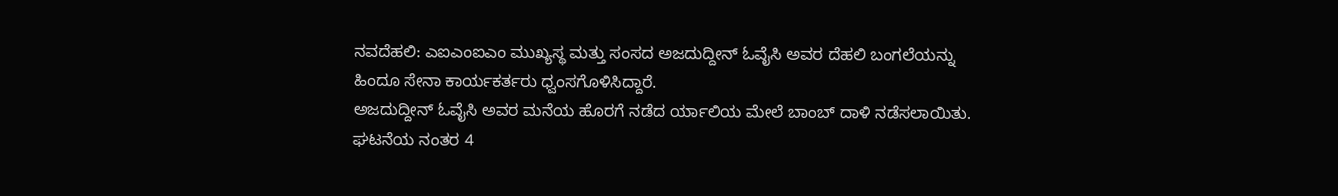ನವದೆಹಲಿ: ಎಐಎಂಐಎಂ ಮುಖ್ಯಸ್ಥ ಮತ್ತು ಸಂಸದ ಅಜದುದ್ದೀನ್ ಓವೈಸಿ ಅವರ ದೆಹಲಿ ಬಂಗಲೆಯನ್ನು ಹಿಂದೂ ಸೇನಾ ಕಾರ್ಯಕರ್ತರು ಧ್ವಂಸಗೊಳಿಸಿದ್ದಾರೆ.
ಅಜದುದ್ದೀನ್ ಓವೈಸಿ ಅವರ ಮನೆಯ ಹೊರಗೆ ನಡೆದ ರ್ಯಾಲಿಯ ಮೇಲೆ ಬಾಂಬ್ ದಾಳಿ ನಡೆಸಲಾಯಿತು. ಘಟನೆಯ ನಂತರ 4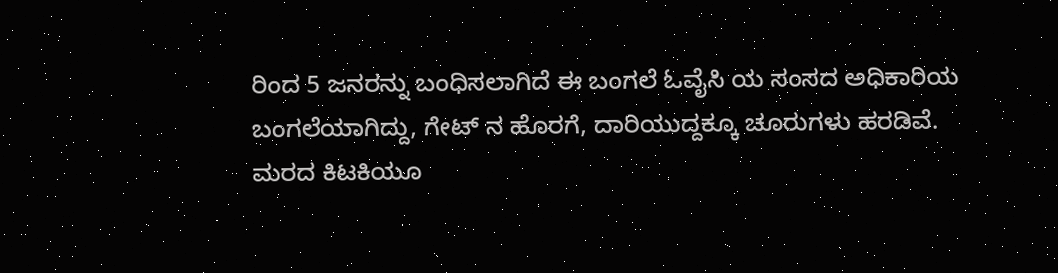ರಿಂದ 5 ಜನರನ್ನು ಬಂಧಿಸಲಾಗಿದೆ ಈ ಬಂಗಲೆ ಓವೈಸಿ ಯ ಸಂಸದ ಅಧಿಕಾರಿಯ
ಬಂಗಲೆಯಾಗಿದ್ದು, ಗೇಟ್ ನ ಹೊರಗೆ, ದಾರಿಯುದ್ದಕ್ಕೂ ಚೂರುಗಳು ಹರಡಿವೆ. ಮರದ ಕಿಟಕಿಯೂ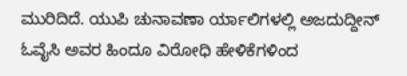ಮುರಿದಿದೆ. ಯುಪಿ ಚುನಾವಣಾ ರ್ಯಾಲಿಗಳಲ್ಲಿ ಅಜದುದ್ದೀನ್ ಓವೈಸಿ ಅವರ ಹಿಂದೂ ವಿರೋಧಿ ಹೇಳಿಕೆಗಳಿಂದ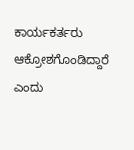ಕಾರ್ಯಕರ್ತರು ಆಕ್ರೋಶಗೊಂಡಿದ್ದಾರೆ ಎಂದು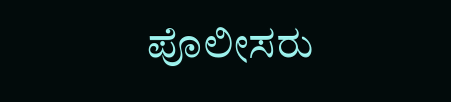ಪೊಲೀಸರು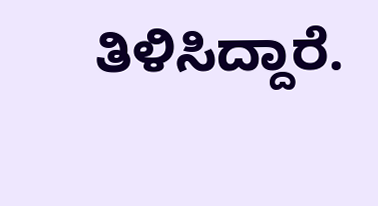ತಿಳಿಸಿದ್ದಾರೆ.